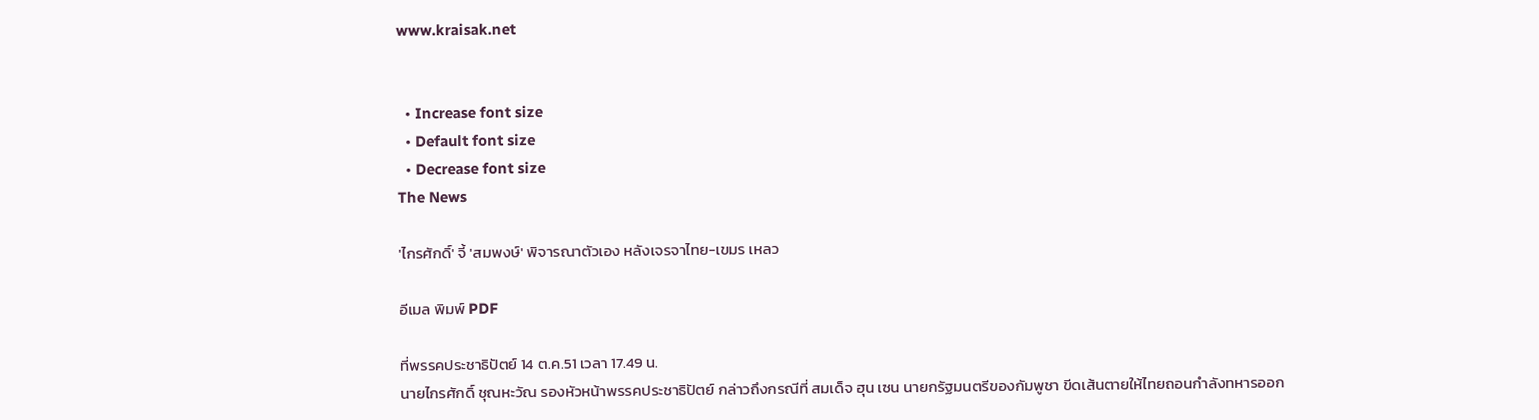www.kraisak.net


  • Increase font size
  • Default font size
  • Decrease font size
The News

'ไกรศักดิ์' จี้ 'สมพงษ์' พิจารณาตัวเอง หลังเจรจาไทย-เขมร เหลว

อีเมล พิมพ์ PDF

ที่พรรคประชาธิปัตย์ 14 ต.ค.51 เวลา 17.49 น.
นายไกรศักดิ์ ชุณหะวัณ รองหัวหน้าพรรคประชาธิปัตย์ กล่าวถึงกรณีที่ สมเด็จ ฮุน เซน นายกรัฐมนตรีของกัมพูชา ขีดเส้นตายให้ไทยถอนกำลังทหารออก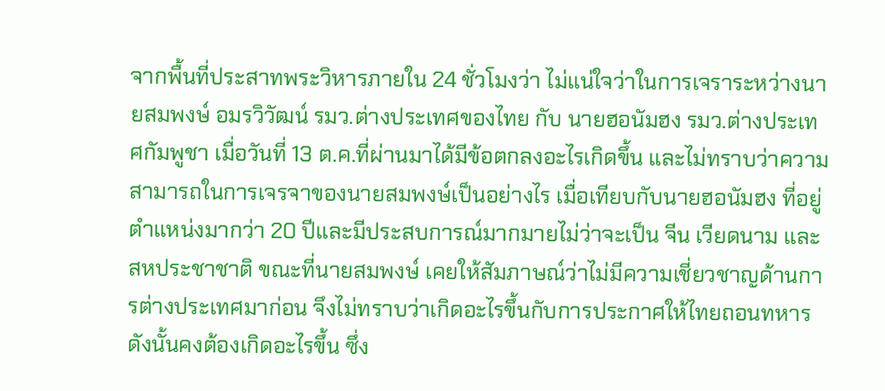จากพื้นที่ประสาทพระวิหารภายใน 24 ชั่วโมงว่า ไม่แน่ใจว่าในการเจราระหว่างนายสมพงษ์ อมรวิวัฒน์ รมว.ต่างประเทศของไทย กับ นายฮอนัมฮง รมว.ต่างประเทศกัมพูชา เมื่อวันที่ 13 ต.ค.ที่ผ่านมาได้มีข้อตกลงอะไรเกิดขึ้น และไม่ทราบว่าความสามารถในการเจรจาของนายสมพงษ์เป็นอย่างไร เมื่อเทียบกับนายฮอนัมฮง ที่อยู่ตำแหน่งมากว่า 20 ปีและมีประสบการณ์มากมายไม่ว่าจะเป็น จีน เวียดนาม และสหประชาชาติ ขณะที่นายสมพงษ์ เคยให้สัมภาษณ์ว่าไม่มีความเชี่ยวชาญด้านการต่างประเทศมาก่อน จึงไม่ทราบว่าเกิดอะไรขึ้นกับการประกาศให้ไทยถอนทหาร ดังนั้นคงต้องเกิดอะไรขึ้น ซึ่ง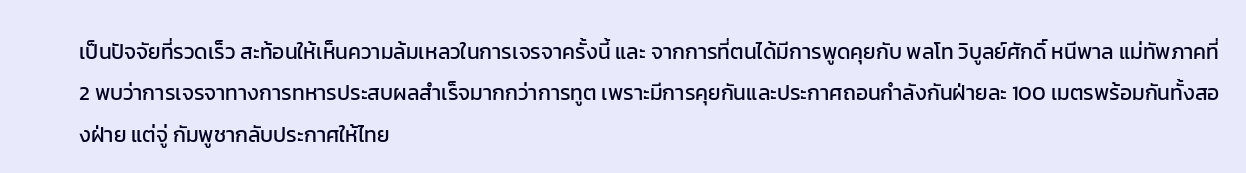เป็นปัจจัยที่รวดเร็ว สะท้อนให้เห็นความล้มเหลวในการเจรจาครั้งนี้ และ จากการที่ตนได้มีการพูดคุยกับ พลโท วิบูลย์ศักดิ์ หนีพาล แม่ทัพภาคที่ 2 พบว่าการเจรจาทางการทหารประสบผลสำเร็จมากกว่าการทูต เพราะมีการคุยกันและประกาศถอนกำลังกันฝ่ายละ 100 เมตรพร้อมกันทั้งสองฝ่าย แต่จู่ กัมพูชากลับประกาศให้ไทย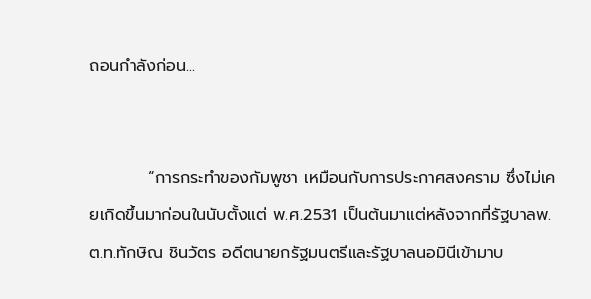ถอนกำลังก่อน...


          “การกระทำของกัมพูชา เหมือนกับการประกาศสงคราม ซึ่งไม่เคยเกิดขึ้นมาก่อนในนับตั้งแต่ พ.ศ.2531 เป็นต้นมาแต่หลังจากที่รัฐบาลพ.ต.ท.ทักษิณ ชินวัตร อดีตนายกรัฐมนตรีและรัฐบาลนอมินีเข้ามาบ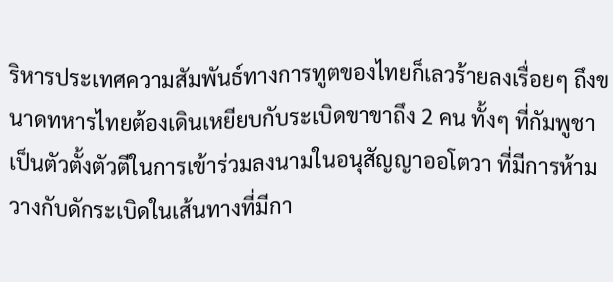ริหารประเทศความสัมพันธ์ทางการทูตของไทยก็เลวร้ายลงเรื่อยๆ ถึงขนาดทหารไทยต้องเดินเหยียบกับระเบิดขาขาถึง 2 คน ทั้งๆ ที่กัมพูชาเป็นตัวตั้งตัวตีในการเข้าร่วมลงนามในอนุสัญญาออโตวา ที่มีการห้ามวางกับดักระเบิดในเส้นทางที่มีกา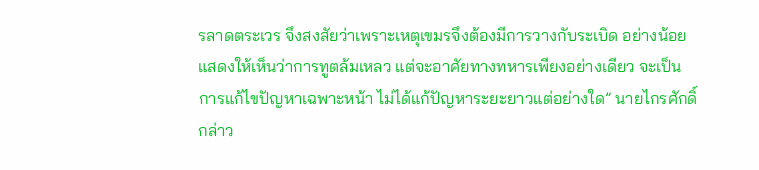รลาดตระเวร จึงสงสัยว่าเพราะเหตุเขมรจึงต้องมีการวางกับระเบิด อย่างน้อยแสดงให้เห็นว่าการทูตล้มเหลว แต่จะอาศัยทางทหารเพียงอย่างเดียว จะเป็นการแก้ไขปัญหาเฉพาะหน้า ไม่ได้แก้ปัญหาระยะยาวแต่อย่างใด” นายไกรศักดิ์ กล่าว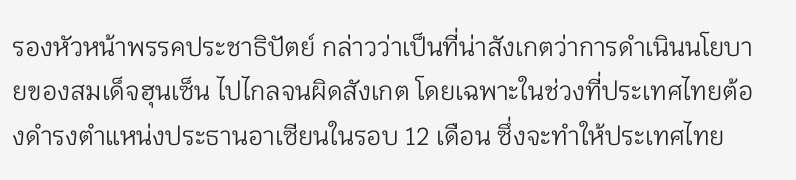รองหัวหน้าพรรคประชาธิปัตย์ กล่าวว่าเป็นที่น่าสังเกตว่าการดำเนินนโยบายของสมเด็จฮุนเซ็น ไปไกลจนผิดสังเกต โดยเฉพาะในช่วงที่ประเทศไทยต้องดำรงตำแหน่งประธานอาเซียนในรอบ 12 เดือน ซึ่งจะทำให้ประเทศไทย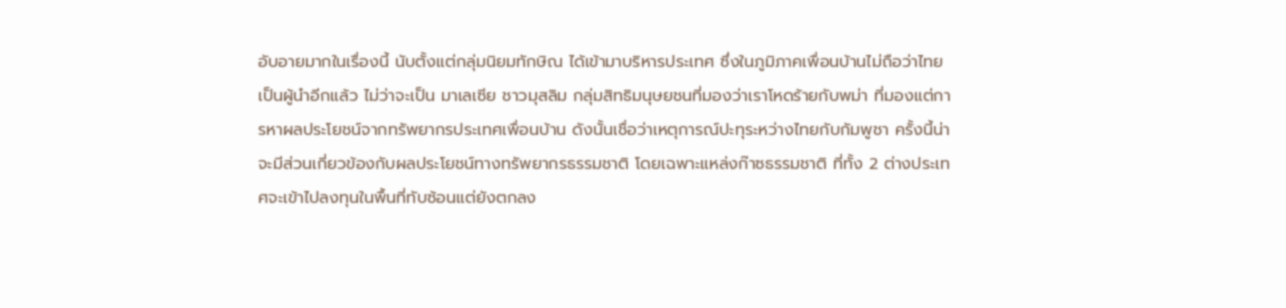อับอายมากในเรื่องนี้ นับตั้งแต่กลุ่มนิยมทักษิณ ได้เข้ามาบริหารประเทศ ซึ่งในภูมิภาคเพื่อนบ้านไม่ถือว่าไทยเป็นผู้นำอีกแล้ว ไม่ว่าจะเป็น มาเลเซีย ชาวมุสลิม กลุ่มสิทธิมนุษยชนที่มองว่าเราโหดร้ายกับพม่า ที่มองแต่การหาผลประโยชน์จากทรัพยากรประเทศเพื่อนบ้าน ดังนั้นเชื่อว่าเหตุการณ์ปะทุระหว่างไทยกับกัมพูชา ครั้งนี้น่าจะมีส่วนเกี่ยวข้องกับผลประโยชน์ทางทรัพยากรธรรมชาติ โดยเฉพาะแหล่งก๊าซธรรมชาติ ที่ทั้ง 2 ต่างประเทศจะเข้าไปลงทุนในพื้นที่ทับซ้อนแต่ยังตกลง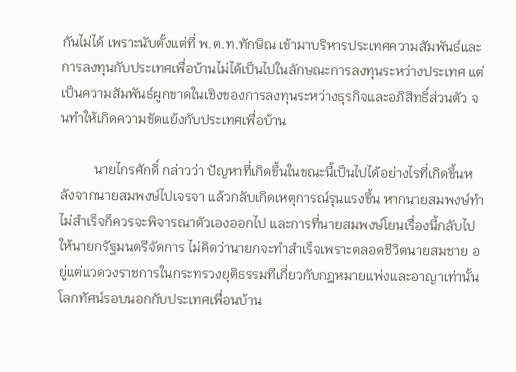กันไม่ได้ เพราะนับตั้งแต่ที่ พ.ต.ท.ทักษิณ เข้ามาบริหารประเทศความสัมพันธ์และการลงทุนกับประเทศเพื่อบ้านไม่ได้เป็นไปในลักษณะการลงทุนระหว่างประเทศ แต่เป็นความสัมพันธ์ผูกขาดในเชิงของการลงทุนระหว่างธุรกิจและอภิสิทธิ์ส่วนตัว จนทำให้เกิดความขัดแย้งกับประเทศเพื่อบ้าน

          นายไกรศักดิ์ กล่าวว่า ปัญหาที่เกิดขึ้นในขณะนี้เป็นไปได้อย่างไรที่เกิดขึ้นหลังจากนายสมพงษ์ไปเจรจา แล้วกลับเกิดเหตุการณ์รุนแรงขึ้น หากนายสมพงษ์ทำไม่สำเร็จก็ควรจะพิจารณาตัวเองออกไป และการที่นายสมพงษ์โยนเรื่องนี้กลับไปให้นายกรัฐมนตรีจัดการ ไม่คิดว่านายกจะทำสำเร็จเพราะตลอดชีวิตนายสมชาย อยู่แต่แวดวงราชการในกระทรวงยุติธรรมทีเกี่ยวกับกฎหมายแพ่งและอาญาเท่านั้น โลกทัศน์รอบนอกกับประเทศเพื่อนบ้าน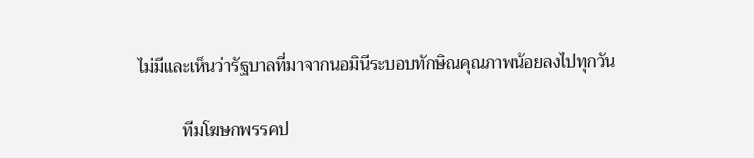ไม่มีและเห็นว่ารัฐบาลที่มาจากนอมินีระบอบทักษิณคุณภาพน้อยลงไปทุกวัน

          ทีมโฆษกพรรคป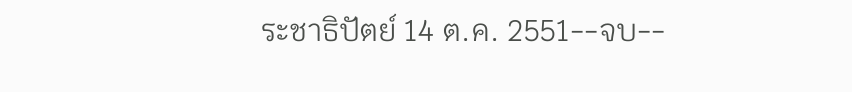ระชาธิปัตย์ 14 ต.ค. 2551--จบ--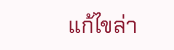แก้ไขล่า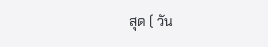สุด ( วัน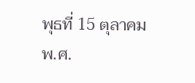พุธที่ 15 ตุลาคม พ.ศ.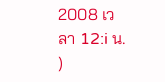2008 เวลา 12:i น. )